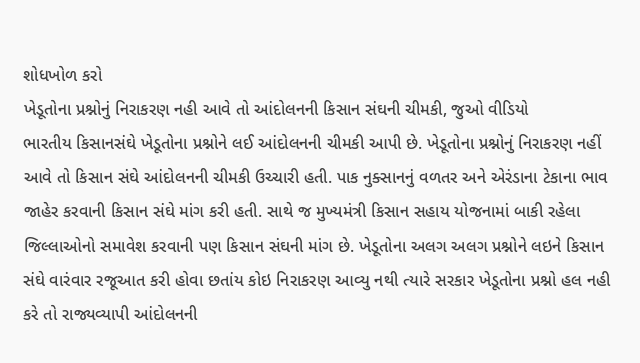શોધખોળ કરો
ખેડૂતોના પ્રશ્નોનું નિરાકરણ નહી આવે તો આંદોલનની કિસાન સંઘની ચીમકી, જુઓ વીડિયો
ભારતીય કિસાનસંઘે ખેડૂતોના પ્રશ્નોને લઈ આંદોલનની ચીમકી આપી છે. ખેડૂતોના પ્રશ્નોનું નિરાકરણ નહીં આવે તો કિસાન સંઘે આંદોલનની ચીમકી ઉચ્ચારી હતી. પાક નુક્સાનનું વળતર અને એરંડાના ટેકાના ભાવ જાહેર કરવાની કિસાન સંઘે માંગ કરી હતી. સાથે જ મુખ્યમંત્રી કિસાન સહાય યોજનામાં બાકી રહેલા જિલ્લાઓનો સમાવેશ કરવાની પણ કિસાન સંઘની માંગ છે. ખેડૂતોના અલગ અલગ પ્રશ્નોને લઇને કિસાન સંઘે વારંવાર રજૂઆત કરી હોવા છતાંય કોઇ નિરાકરણ આવ્યુ નથી ત્યારે સરકાર ખેડૂતોના પ્રશ્નો હલ નહી કરે તો રાજ્યવ્યાપી આંદોલનની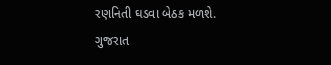રણનિતી ઘડવા બેઠક મળશે.
ગુજરાત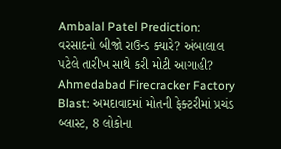Ambalal Patel Prediction: વરસાદનો બીજો રાઉન્ડ ક્યારે? અંબાલાલ પટેલે તારીખ સાથે કરી મોટી આગાહી?
Ahmedabad Firecracker Factory Blast: અમદાવાદમાં મોતની ફેક્ટરીમાં પ્રચંડ બ્લાસ્ટ, 8 લોકોના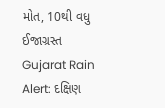મોત, 10થી વધુ ઈજાગ્રસ્ત
Gujarat Rain Alert: દક્ષિણ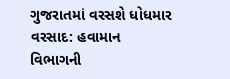ગુજરાતમાં વરસશે ધોધમાર વરસાદ: હવામાન વિભાગની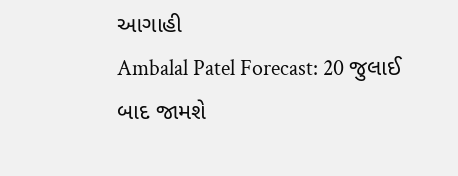આગાહી
Ambalal Patel Forecast: 20 જુલાઈ બાદ જામશે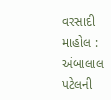વરસાદી માહોલ : અંબાલાલ પટેલની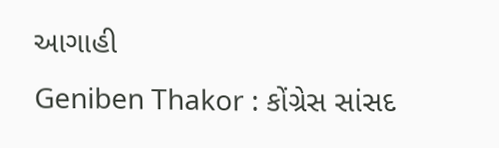આગાહી
Geniben Thakor : કોંગ્રેસ સાંસદ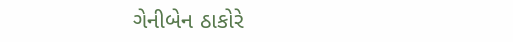ગેનીબેન ઠાકોરે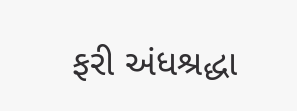ફરી અંધશ્રદ્ધા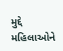મુદ્દે મહિલાઓને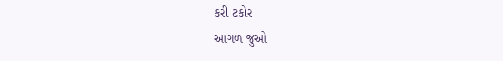કરી ટકોર
આગળ જુઓ